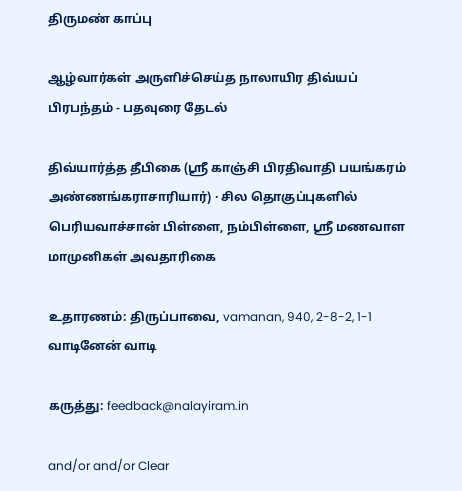திருமண் காப்பு

ஆழ்வார்கள் அருளிச்செய்த நாலாயிர திவ்யப் பிரபந்தம் - பதவுரை தேடல்

திவ்யார்த்த தீபிகை (ஸ்ரீ காஞ்சி பிரதிவாதி பயங்கரம் அண்ணங்கராசாரியார்) · சில தொகுப்புகளில் பெரியவாச்சான் பிள்ளை, நம்பிள்ளை, ஸ்ரீ மணவாள மாமுனிகள் அவதாரிகை

உதாரணம்: திருப்பாவை, vamanan, 940, 2-8-2, 1-1 வாடினேன் வாடி

கருத்து: feedback@nalayiram.in

and/or and/or Clear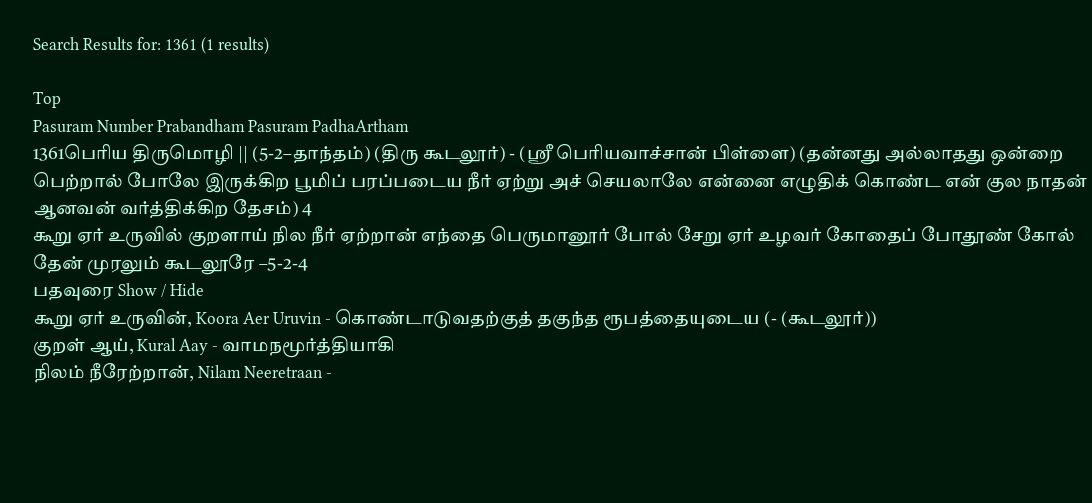Search Results for: 1361 (1 results)

Top
Pasuram Number Prabandham Pasuram PadhaArtham
1361பெரிய திருமொழி || (5-2–தாந்தம்) (திரு கூடலூர்) - (ஸ்ரீ பெரியவாச்சான் பிள்ளை) (தன்னது அல்லாதது ஒன்றை பெற்றால் போலே இருக்கிற பூமிப் பரப்படைய நீர் ஏற்று அச் செயலாலே என்னை எழுதிக் கொண்ட என் குல நாதன் ஆனவன் வர்த்திக்கிற தேசம்) 4
கூறு ஏர் உருவில் குறளாய் நில நீர் ஏற்றான் எந்தை பெருமானூர் போல் சேறு ஏர் உழவர் கோதைப் போதூண் கோல் தேன் முரலும் கூடலூரே –5-2-4
பதவுரை Show / Hide
கூறு ஏர் உருவின், Koora Aer Uruvin - கொண்டாடுவதற்குத் தகுந்த ரூபத்தையுடைய (- (கூடலூர்))
குறள் ஆய், Kural Aay - வாமநமூர்த்தியாகி
நிலம் நீரேற்றான், Nilam Neeretraan -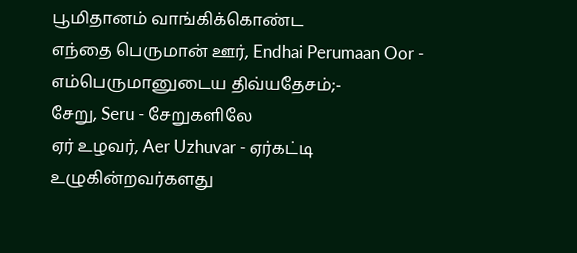பூமிதானம் வாங்கிக்கொண்ட
எந்தை பெருமான் ஊர், Endhai Perumaan Oor - எம்பெருமானுடைய திவ்யதேசம்;-
சேறு, Seru - சேறுகளிலே
ஏர் உழவர், Aer Uzhuvar - ஏர்கட்டி உழுகின்றவர்களது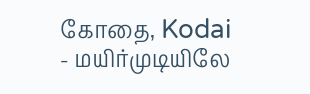கோதை, Kodai - மயிர்முடியிலே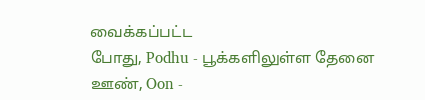வைக்கப்பட்ட
போது, Podhu - பூக்களிலுள்ள தேனை
ஊண், Oon -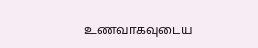உணவாகவுடைய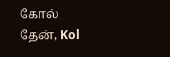கோல் தேன், Kol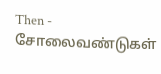Then - சோலைவண்டுகள்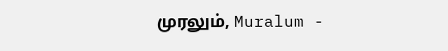முரலும், Muralum -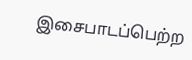இசைபாடப்பெற்ற